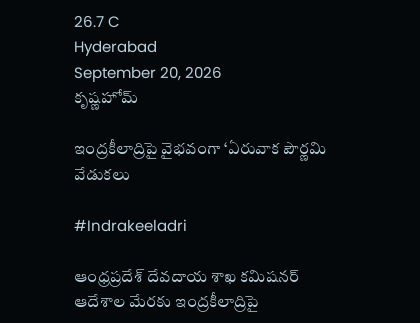26.7 C
Hyderabad
September 20, 2026
కృష్ణహోమ్

ఇంద్రకీలాద్రిపై వైభవంగా ‘ఏరువాక పౌర్ణమి వేడుకలు

#Indrakeeladri

ఆంధ్రప్రదేశ్ దేవదాయ శాఖ కమిషనర్ ఆదేశాల మేరకు ఇంద్రకీలాద్రిపై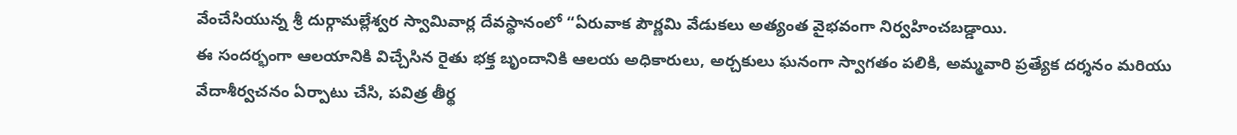వేంచేసియున్న శ్రీ దుర్గామల్లేశ్వర స్వామివార్ల దేవస్థానంలో “ఏరువాక పౌర్ణమి వేడుకలు అత్యంత వైభవంగా నిర్వహించబడ్డాయి.
ఈ సందర్భంగా ఆలయానికి విచ్చేసిన రైతు భక్త బృందానికి ఆలయ అధికారులు, అర్చకులు ఘనంగా స్వాగతం పలికి, అమ్మవారి ప్రత్యేక దర్శనం మరియు వేదాశీర్వచనం ఏర్పాటు చేసి, పవిత్ర తీర్థ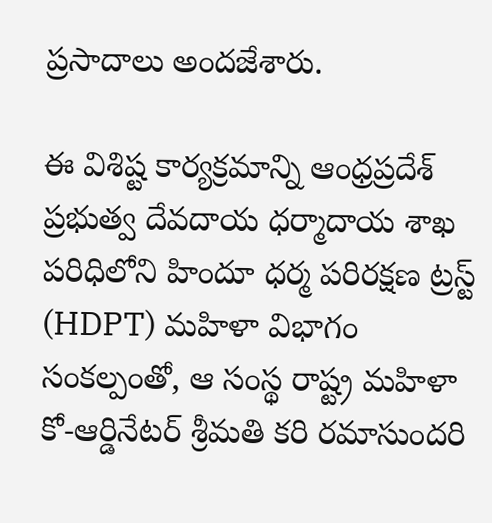ప్రసాదాలు అందజేశారు.

ఈ విశిష్ట కార్యక్రమాన్ని ఆంధ్రప్రదేశ్ ప్రభుత్వ దేవదాయ ధర్మాదాయ శాఖ పరిధిలోని హిందూ ధర్మ పరిరక్షణ ట్రస్ట్ (HDPT) మహిళా విభాగం సంకల్పంతో, ఆ సంస్థ రాష్ట్ర మహిళా కో-ఆర్డినేటర్ శ్రీమతి కరి రమాసుందరి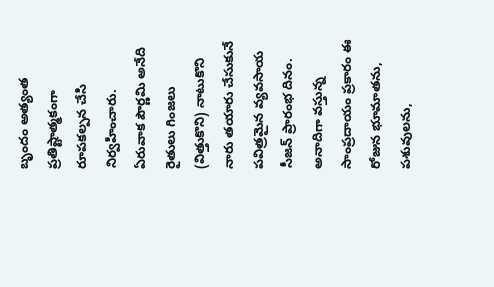బృందం అత్యంత ప్రతిష్టాత్మకంగా రూపకల్పన చేసి నిర్వహించారు.
ఏరువాక పౌర్ణమి అనేది రైతులు గింజలు (విత్తుకొని) నాటుకొని నారు తయారు చేసుకునే పవిత్రమైన వ్యవసాయ సీజన్ ప్రారంభ దినం. అనాదిగా వస్తున్న సాంప్రదాయం ప్రకారం ఈ రోజున భూమాతను, పశువులను,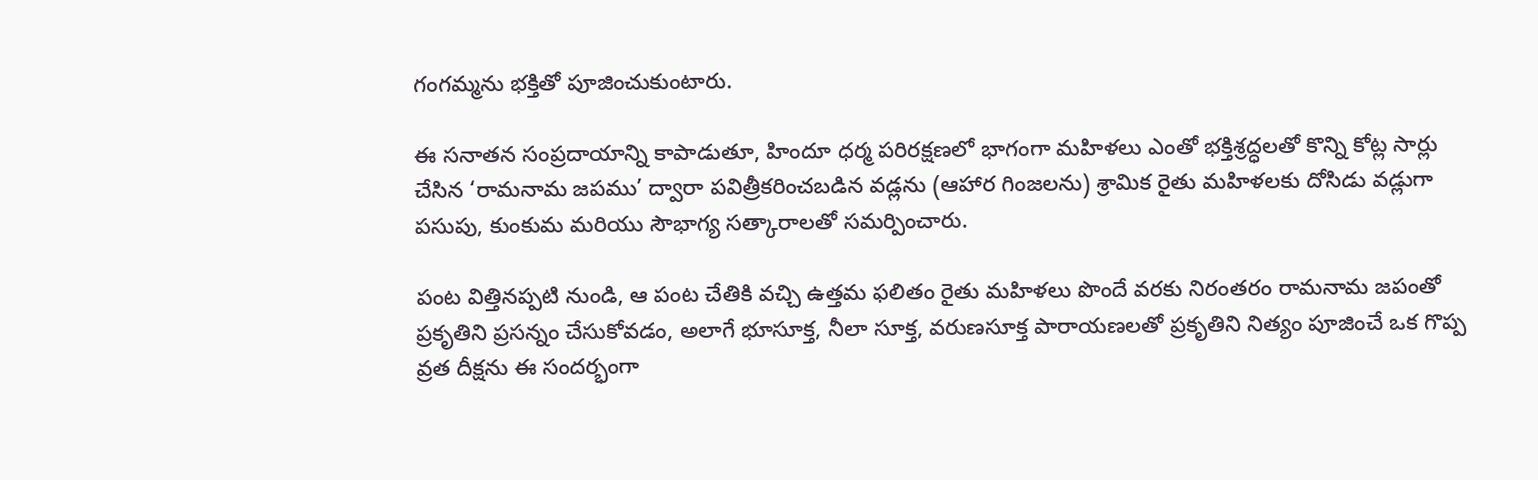గంగమ్మను భక్తితో పూజించుకుంటారు.

ఈ సనాతన సంప్రదాయాన్ని కాపాడుతూ, హిందూ ధర్మ పరిరక్షణలో భాగంగా మహిళలు ఎంతో భక్తిశ్రద్ధలతో కొన్ని కోట్ల సార్లు చేసిన ‘రామనామ జపము’ ద్వారా పవిత్రీకరించబడిన వడ్లను (ఆహార గింజలను) శ్రామిక రైతు మహిళలకు దోసిడు వడ్లుగా పసుపు, కుంకుమ మరియు సౌభాగ్య సత్కారాలతో సమర్పించారు.

పంట విత్తినప్పటి నుండి, ఆ పంట చేతికి వచ్చి ఉత్తమ ఫలితం రైతు మహిళలు పొందే వరకు నిరంతరం రామనామ జపంతో ప్రకృతిని ప్రసన్నం చేసుకోవడం, అలాగే భూసూక్త, నీలా సూక్త, వరుణసూక్త పారాయణలతో ప్రకృతిని నిత్యం పూజించే ఒక గొప్ప వ్రత దీక్షను ఈ సందర్భంగా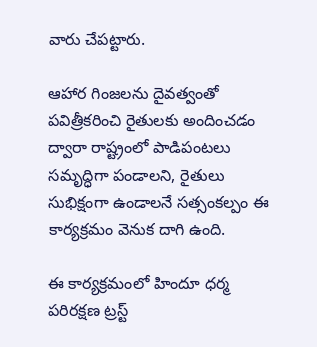వారు చేపట్టారు.

ఆహార గింజలను దైవత్వంతో పవిత్రీకరించి రైతులకు అందించడం ద్వారా రాష్ట్రంలో పాడిపంటలు సమృద్ధిగా పండాలని, రైతులు సుభిక్షంగా ఉండాలనే సత్సంకల్పం ఈ కార్యక్రమం వెనుక దాగి ఉంది.

ఈ కార్యక్రమంలో హిందూ ధర్మ పరిరక్షణ ట్రస్ట్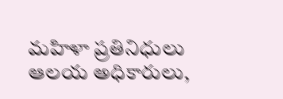మహిళా ప్రతినిధులు ఆలయ అధికారులు,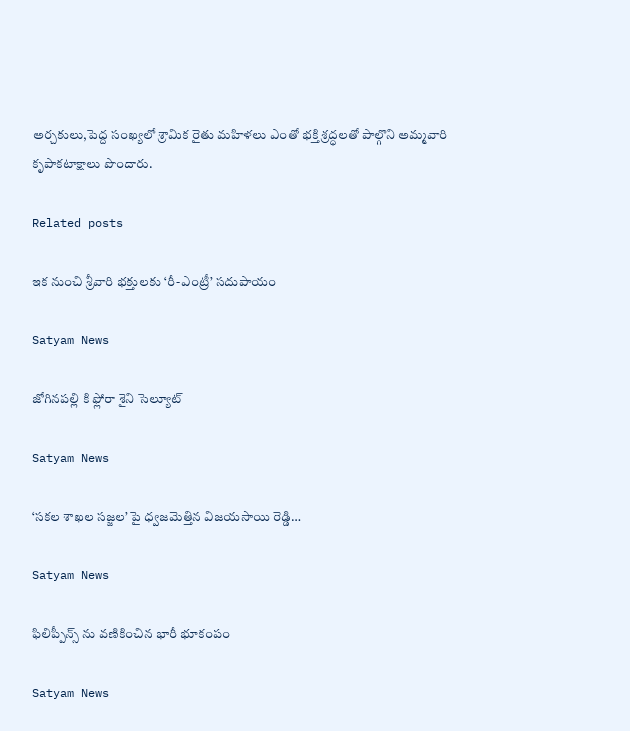అర్చకులు,పెద్ద సంఖ్యలో శ్రామిక రైతు మహిళలు ఎంతో భక్తి శ్రద్ధలతో పాల్గొని అమ్మవారి కృపాకటాక్షాలు పొందారు.

Related posts

ఇక నుంచి శ్రీవారి భక్తులకు ‘రీ-ఎంట్రీ’ సదుపాయం

Satyam News

జోగినపల్లి కి ఫ్లోరా శైని సెల్యూట్

Satyam News

‘సకల శాఖల సజ్జల’ పై ధ్వజమెత్తిన విజయసాయి రెడ్డి…

Satyam News

ఫిలిప్పీన్స్ ను వణికించిన భారీ భూకంపం

Satyam News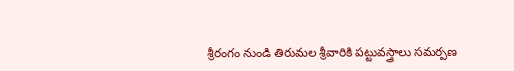శ్రీరంగం నుండి తిరుమల శ్రీవారికి పట్టువస్త్రాలు సమర్పణ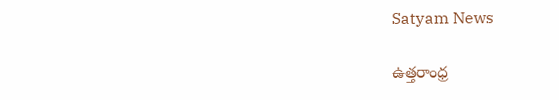Satyam News

ఉత్తరాంధ్ర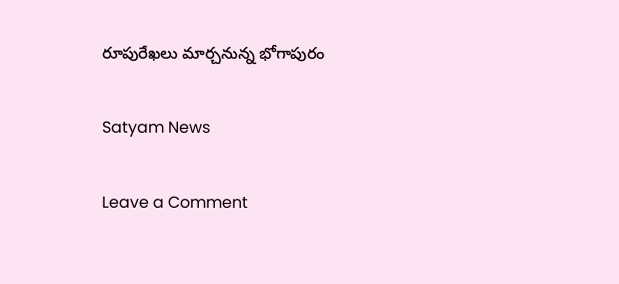రూపురేఖలు మార్చనున్న భోగాపురం

Satyam News

Leave a Comment